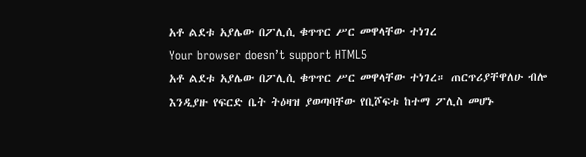አቶ ልደቱ አያሌው በፖሊሲ ቁጥጥር ሥር መዋላቸው ተነገረ
Your browser doesn’t support HTML5
አቶ ልደቱ አያሌው በፖሊሲ ቁጥጥር ሥር መዋላቸው ተነገረ። ጠርጥሪያቸዋለሁ ብሎ እንዲያዙ የፍርድ ቤት ትዕዛዝ ያወጣባቸው የቢሾፍቱ ከተማ ፖሊስ መሆኑ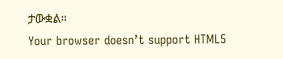ታውቋል።
Your browser doesn’t support HTML5